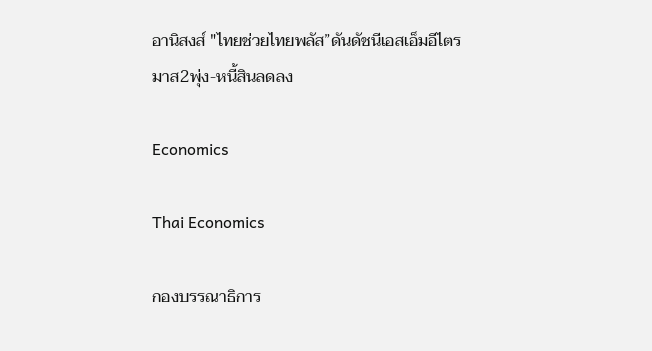อานิสงส์ "ไทยช่วยไทยพลัส”ดันดัชนีเอสเอ็มอีไตรมาส2พุ่ง-หนี้สินลดลง

Economics

Thai Economics

กองบรรณาธิการ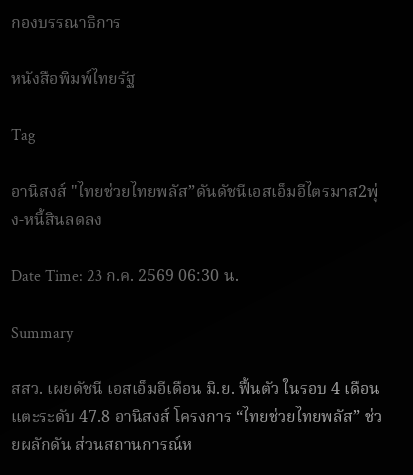กองบรรณาธิการ

หนังสือพิมพ์ไทยรัฐ

Tag

อานิสงส์ "ไทยช่วยไทยพลัส”ดันดัชนีเอสเอ็มอีไตรมาส2พุ่ง-หนี้สินลดลง

Date Time: 23 ก.ค. 2569 06:30 น.

Summary

สสว. เผยดัชนี เอสเอ็มอีเดือน มิ.ย. ฟื้นตัว ในรอบ 4 เดือน แตะระดับ 47.8 อานิสงส์ โครงการ “ไทยช่วยไทยพลัส” ช่วยผลักดัน ส่วนสถานการณ์ห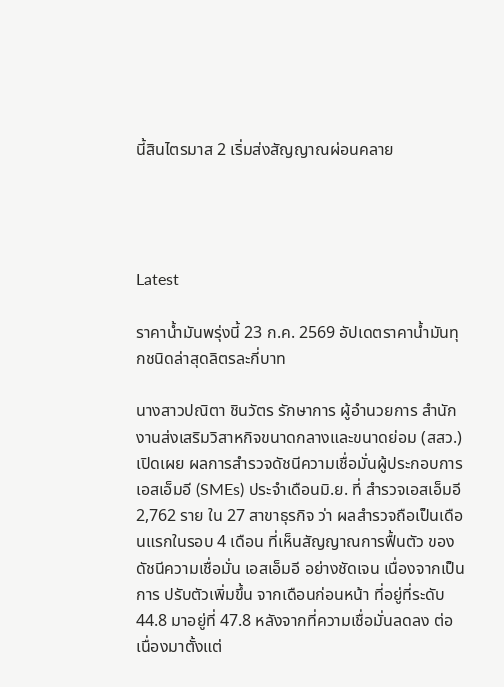นี้สินไตรมาส 2 เริ่มส่งสัญญาณผ่อนคลาย




Latest

ราคาน้ำมันพรุ่งนี้ 23 ก.ค. 2569 อัปเดตราคาน้ำมันทุกชนิดล่าสุดลิตรละกี่บาท

นางสาวปณิตา ชินวัตร รักษาการ ผู้อำนวยการ สำนักงานส่งเสริมวิสาหกิจขนาดกลางและขนาดย่อม (สสว.) เปิดเผย ผลการสำรวจดัชนีความเชื่อมั่นผู้ประกอบการเอสเอ็มอี (SMEs) ประจำเดือนมิ.ย. ที่ สำรวจเอสเอ็มอี 2,762 ราย ใน 27 สาขาธุรกิจ ว่า ผลสำรวจถือเป็นเดือนแรกในรอบ 4 เดือน ที่เห็นสัญญาณการฟื้นตัว ของดัชนีความเชื่อมั่น เอสเอ็มอี อย่างชัดเจน เนื่องจากเป็นการ ปรับตัวเพิ่มขึ้น จากเดือนก่อนหน้า ที่อยู่ที่ระดับ 44.8 มาอยู่ที่ 47.8 หลังจากที่ความเชื่อมั่นลดลง ต่อเนื่องมาตั้งแต่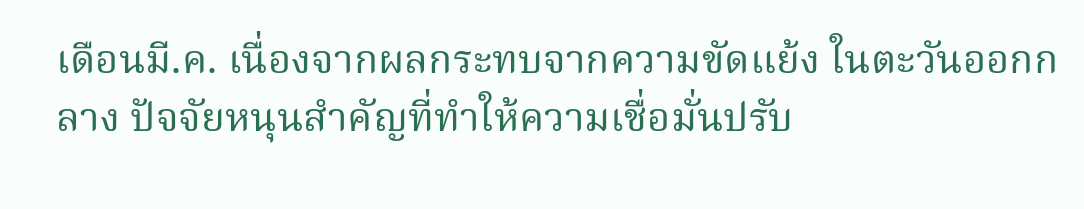เดือนมี.ค. เนื่องจากผลกระทบจากความขัดแย้ง ในตะวันออกกลาง ปัจจัยหนุนสำคัญที่ทำให้ความเชื่อมั่นปรับ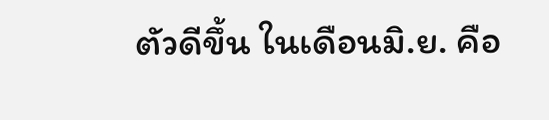ตัวดีขึ้น ในเดือนมิ.ย. คือ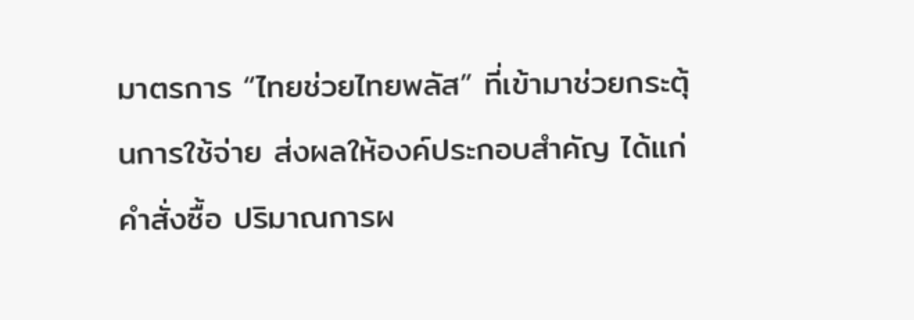มาตรการ “ไทยช่วยไทยพลัส” ที่เข้ามาช่วยกระตุ้นการใช้จ่าย ส่งผลให้องค์ประกอบสำคัญ ได้แก่ คำสั่งซื้อ ปริมาณการผ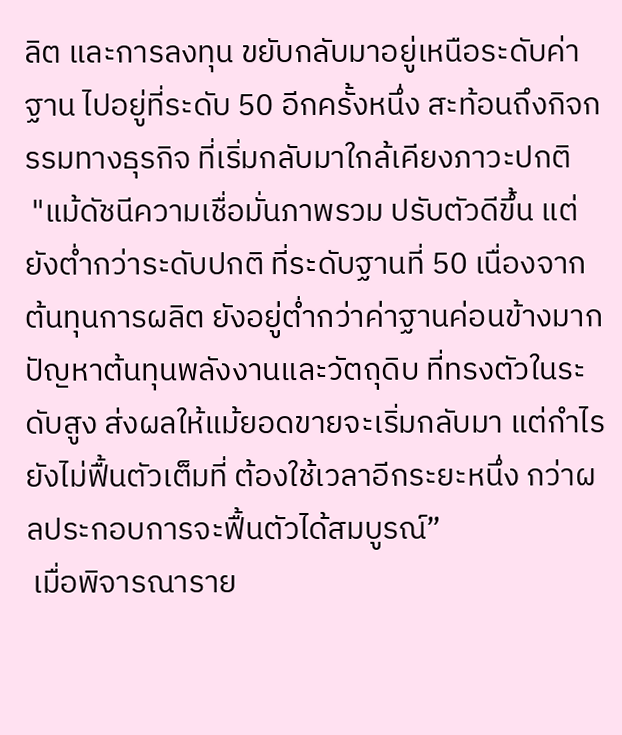ลิต และการลงทุน ขยับกลับมาอยู่เหนือระดับค่าฐาน ไปอยู่ที่ระดับ 50 อีกครั้งหนึ่ง สะท้อนถึงกิจกรรมทางธุรกิจ ที่เริ่มกลับมาใกล้เคียงภาวะปกติ
 "แม้ดัชนีความเชื่อมั่นภาพรวม ปรับตัวดีขึ้น แต่ยังต่ำกว่าระดับปกติ ที่ระดับฐานที่ 50 เนื่องจาก ต้นทุนการผลิต ยังอยู่ต่ำกว่าค่าฐานค่อนข้างมาก ปัญหาต้นทุนพลังงานและวัตถุดิบ ที่ทรงตัวในระดับสูง ส่งผลให้แม้ยอดขายจะเริ่มกลับมา แต่กำไรยังไม่ฟื้นตัวเต็มที่ ต้องใช้เวลาอีกระยะหนึ่ง กว่าผลประกอบการจะฟื้นตัวได้สมบูรณ์”
 เมื่อพิจารณาราย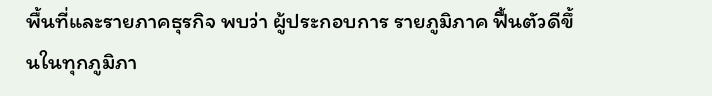พื้นที่และรายภาคธุรกิจ พบว่า ผู้ประกอบการ รายภูมิภาค ฟื้นตัวดีขึ้นในทุกภูมิภา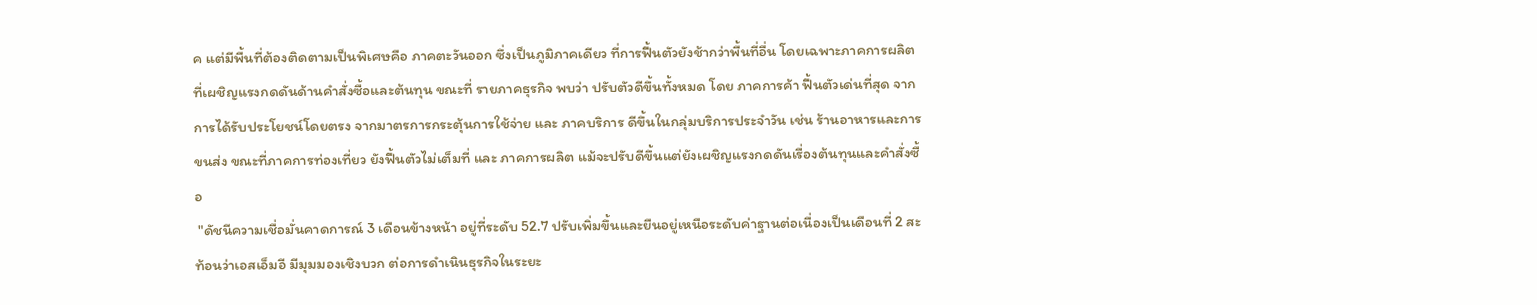ค แต่มีพื้นที่ต้องติดตามเป็นพิเศษคือ ภาคตะวันออก ซึ่งเป็นภูมิภาคเดียว ที่การฟื้นตัวยังช้ากว่าพื้นที่อื่น โดยเฉพาะภาคการผลิต ที่เผชิญแรงกดดันด้านคำสั่งซื้อและต้นทุน ขณะที่ รายภาคธุรกิจ พบว่า ปรับตัวดีขึ้นทั้งหมด โดย ภาคการค้า ฟื้นตัวเด่นที่สุด จากการได้รับประโยชน์โดยตรง จากมาตรการกระตุ้นการใช้จ่าย และ ภาคบริการ ดีขึ้นในกลุ่มบริการประจำวัน เช่น ร้านอาหารและการขนส่ง ขณะที่ภาคการท่องเที่ยว ยังฟื้นตัวไม่เต็มที่ และ ภาคการผลิต แม้จะปรับดีขึ้นแต่ยังเผชิญแรงกดดันเรื่องต้นทุนและคำสั่งซื้อ
 "ดัชนีความเชื่อมั่นคาดการณ์ 3 เดือนข้างหน้า อยู่ที่ระดับ 52.7 ปรับเพิ่มขึ้นและยืนอยู่เหนือระดับค่าฐานต่อเนื่องเป็นเดือนที่ 2 สะท้อนว่าเอสเอ็มอี มีมุมมองเชิงบวก ต่อการดำเนินธุรกิจในระยะ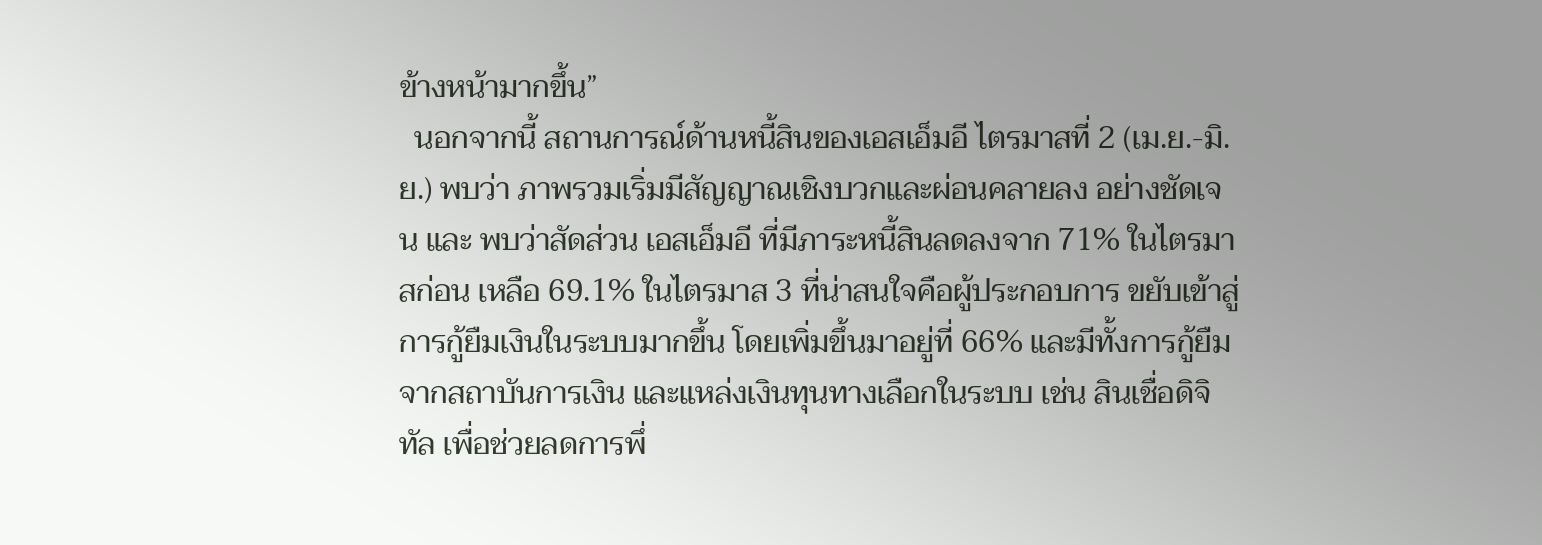ข้างหน้ามากขึ้น”
  นอกจากนี้ สถานการณ์ด้านหนี้สินของเอสเอ็มอี ไตรมาสที่ 2 (เม.ย.-มิ.ย.) พบว่า ภาพรวมเริ่มมีสัญญาณเชิงบวกและผ่อนคลายลง อย่างชัดเจน และ พบว่าสัดส่วน เอสเอ็มอี ที่มีภาระหนี้สินลดลงจาก 71% ในไตรมาสก่อน เหลือ 69.1% ในไตรมาส 3 ที่น่าสนใจคือผู้ประกอบการ ขยับเข้าสู่การกู้ยืมเงินในระบบมากขึ้น โดยเพิ่มขึ้นมาอยู่ที่ 66% และมีทั้งการกู้ยืมจากสถาบันการเงิน และแหล่งเงินทุนทางเลือกในระบบ เช่น สินเชื่อดิจิทัล เพื่อช่วยลดการพึ่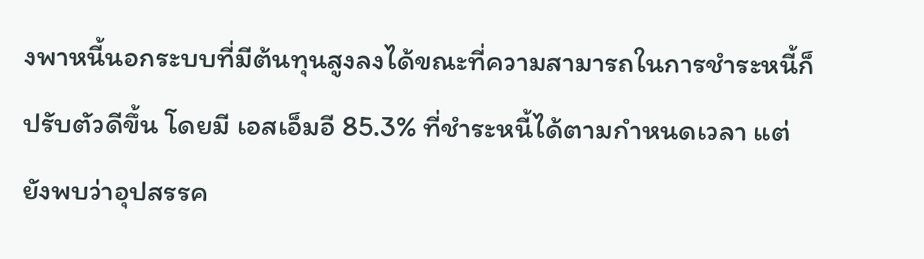งพาหนี้นอกระบบที่มีต้นทุนสูงลงได้ขณะที่ความสามารถในการชำระหนี้ก็ปรับตัวดีขึ้น โดยมี เอสเอ็มอี 85.3% ที่ชำระหนี้ได้ตามกำหนดเวลา แต่ยังพบว่าอุปสรรค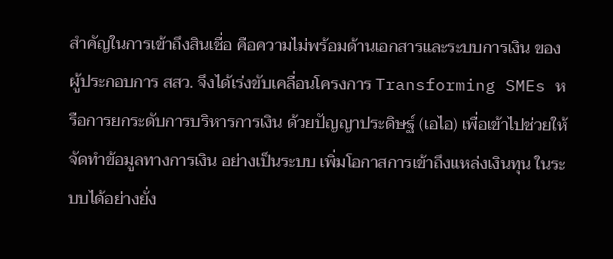สำคัญในการเข้าถึงสินเชื่อ คือความไม่พร้อมด้านเอกสารและระบบการเงิน ของผู้ประกอบการ สสว. จึงได้เร่งขับเคลื่อนโครงการ Transforming SMEs หรือการยกระดับการบริหารการเงิน ด้วยปัญญาประดิษฐ์ (เอไอ) เพื่อเข้าไปช่วยให้จัดทำข้อมูลทางการเงิน อย่างเป็นระบบ เพิ่มโอกาสการเข้าถึงแหล่งเงินทุน ในระบบได้อย่างยั่ง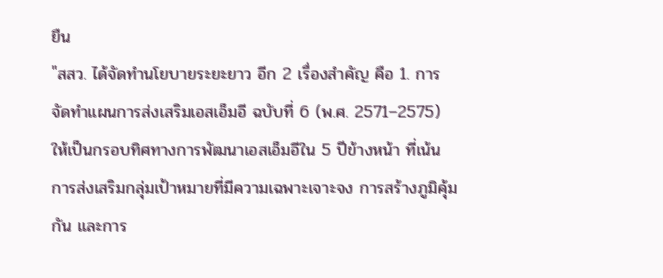ยืน
"สสว. ได้จัดทำนโยบายระยะยาว อีก 2 เรื่องสำคัญ คือ 1. การจัดทำแผนการส่งเสริมเอสเอ็มอี ฉบับที่ 6 (พ.ศ. 2571–2575) ให้เป็นกรอบทิศทางการพัฒนาเอสเอ็มอีใน 5 ปีข้างหน้า ที่เน้นการส่งเสริมกลุ่มเป้าหมายที่มีความเฉพาะเจาะจง การสร้างภูมิคุ้มกัน และการ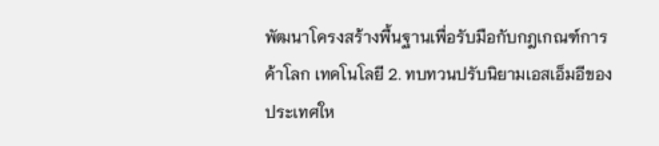พัฒนาโครงสร้างพื้นฐานเพื่อรับมือกับกฎเกณฑ์การค้าโลก เทคโนโลยี 2. ทบทวนปรับนิยามเอสเอ็มอีของประเทศให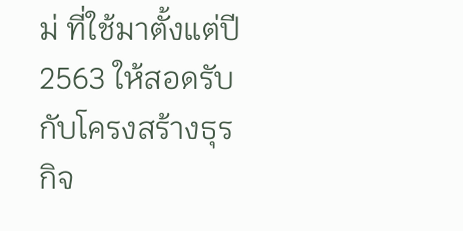ม่ ที่ใช้มาตั้งแต่ปี 2563 ให้สอดรับกับโครงสร้างธุรกิจ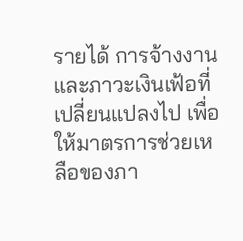รายได้ การจ้างงาน และภาวะเงินเฟ้อที่เปลี่ยนแปลงไป เพื่อให้มาตรการช่วยเหลือของภา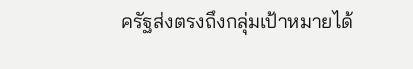ครัฐส่งตรงถึงกลุ่มเป้าหมายได้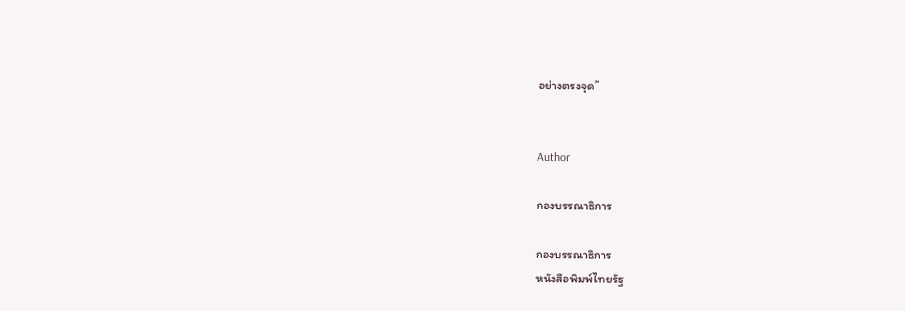อย่างตรงจุด”


Author

กองบรรณาธิการ

กองบรรณาธิการ
หนังสือพิมพ์ไทยรัฐ